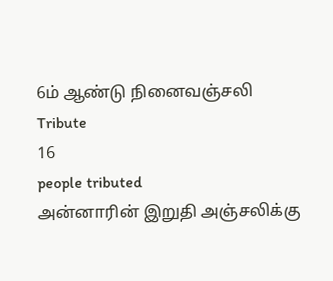6ம் ஆண்டு நினைவஞ்சலி
Tribute
16
people tributed
அன்னாரின் இறுதி அஞ்சலிக்கு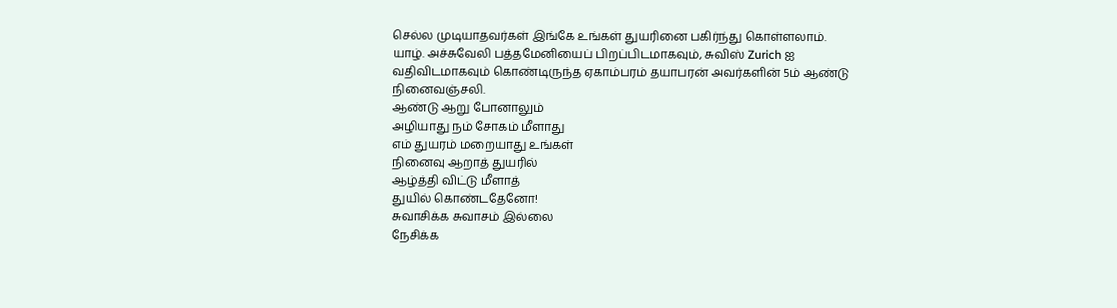செல்ல முடியாதவர்கள் இங்கே உங்கள் துயரினை பகிர்ந்து கொள்ளலாம்.
யாழ். அச்சுவேலி பத்தமேனியைப் பிறப்பிடமாகவும், சுவிஸ் Zurich ஐ வதிவிடமாகவும் கொண்டிருந்த ஏகாம்பரம் தயாபரன் அவர்களின் 5ம் ஆண்டு நினைவஞ்சலி.
ஆண்டு ஆறு போனாலும்
அழியாது நம் சோகம் மீளாது
எம் துயரம் மறையாது உங்கள்
நினைவு ஆறாத் துயரில்
ஆழ்த்தி விட்டு மீளாத்
துயில் கொண்டதேனோ!
சுவாசிக்க சுவாசம் இல்லை
நேசிக்க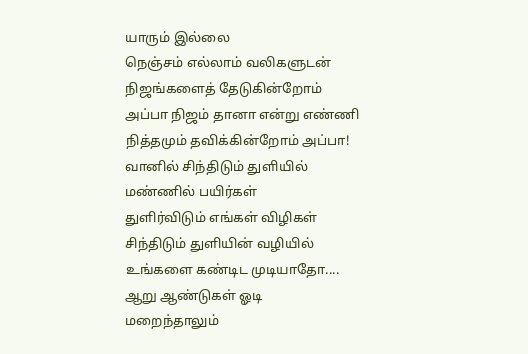யாரும் இல்லை
நெஞ்சம் எல்லாம் வலிகளுடன்
நிஜங்களைத் தேடுகின்றோம்
அப்பா நிஜம் தானா என்று எண்ணி
நித்தமும் தவிக்கின்றோம் அப்பா!
வானில் சிந்திடும் துளியில்
மண்ணில் பயிர்கள்
துளிர்விடும் எங்கள் விழிகள்
சிந்திடும் துளியின் வழியில்
உங்களை கண்டிட முடியாதோ....
ஆறு ஆண்டுகள் ஓடி
மறைந்தாலும்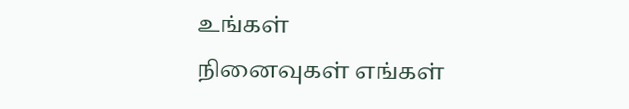உங்கள்
நினைவுகள் எங்கள்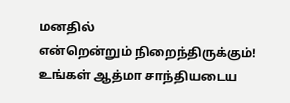மனதில்
என்றென்றும் நிறைந்திருக்கும்!
உங்கள் ஆத்மா சாந்தியடைய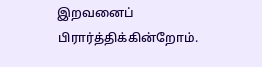இறவனைப் பிரார்த்திக்கின்றோம்.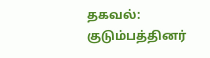தகவல்:
குடும்பத்தினர்